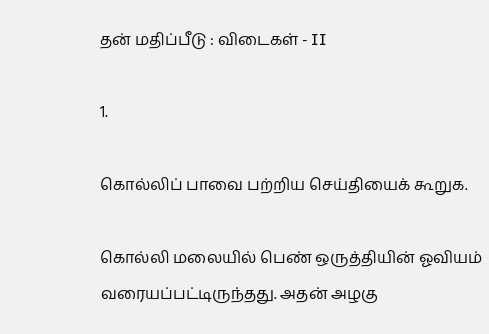தன் மதிப்பீடு : விடைகள் - II

1.

கொல்லிப் பாவை பற்றிய செய்தியைக் கூறுக.

கொல்லி மலையில் பெண் ஒருத்தியின் ஓவியம் வரையப்பட்டிருந்தது. அதன் அழகு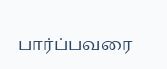பார்ப்பவரை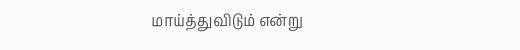மாய்த்துவிடும் என்று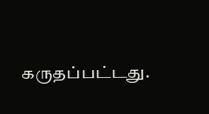கருதப்பட்டது.